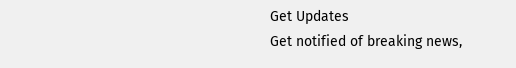Get Updates
Get notified of breaking news,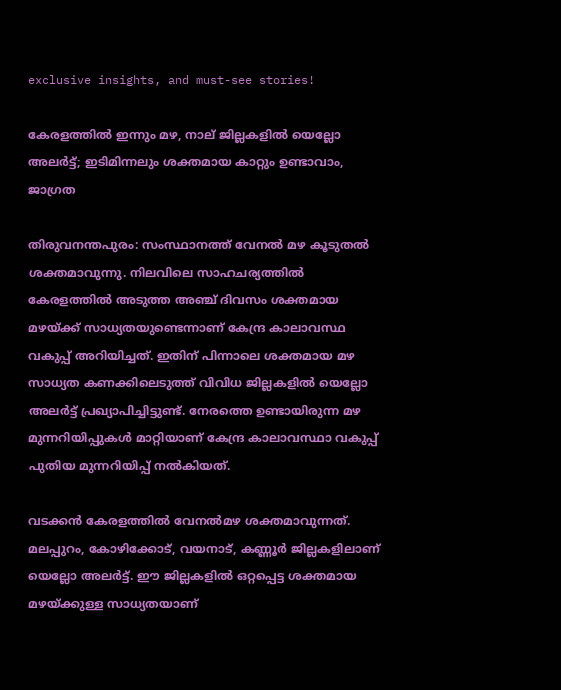exclusive insights, and must-see stories!

കേരളത്തിൽ ഇന്നും മഴ, നാല് ജില്ലകളിൽ യെല്ലോ അലർട്ട്; ഇടിമിന്നലും ശക്തമായ കാറ്റും ഉണ്ടാവാം, ജാഗ്രത

തിരുവനന്തപുരം: സംസ്ഥാനത്ത് വേനൽ മഴ കൂടുതൽ ശക്തമാവുന്നു. നിലവിലെ സാഹചര്യത്തിൽ കേരളത്തിൽ അടുത്ത അഞ്ച് ദിവസം ശക്തമായ മഴയ്ക്ക് സാധ്യതയുണ്ടെന്നാണ് കേന്ദ്ര കാലാവസ്ഥ വകുപ്പ് അറിയിച്ചത്. ഇതിന് പിന്നാലെ ശക്തമായ മഴ സാധ്യത കണക്കിലെടുത്ത് വിവിധ ജില്ലകളില്‍ യെല്ലോ അലര്‍ട്ട് പ്രഖ്യാപിച്ചിട്ടുണ്ട്. നേരത്തെ ഉണ്ടായിരുന്ന മഴ മുന്നറിയിപ്പുകൾ മാറ്റിയാണ് കേന്ദ്ര കാലാവസ്ഥാ വകുപ്പ് പുതിയ മുന്നറിയിപ്പ് നൽകിയത്.

വടക്കൻ കേരളത്തിൽ വേനൽമഴ ശക്തമാവുന്നത്. മലപ്പുറം, കോഴിക്കോട്, വയനാട്, കണ്ണൂർ ജില്ലകളിലാണ് യെല്ലോ അലർട്ട്. ഈ ജില്ലകളിൽ ഒറ്റപ്പെട്ട ശക്തമായ മഴയ്ക്കുള്ള സാധ്യതയാണ്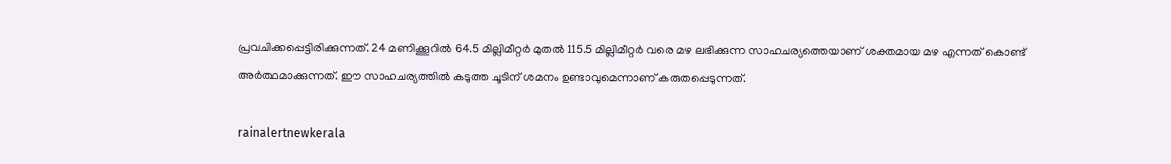പ്രവചിക്കപ്പെട്ടിരിക്കുന്നത്. 24 മണിക്കൂറിൽ 64.5 മില്ലിമീറ്റർ മുതൽ 115.5 മില്ലിമീറ്റർ വരെ മഴ ലഭിക്കുന്ന സാഹചര്യത്തെയാണ് ശക്തമായ മഴ എന്നത് കൊണ്ട് അർത്ഥമാക്കുന്നത്. ഈ സാഹചര്യത്തിൽ കടുത്ത ചൂടിന് ശമനം ഉണ്ടാവുമെന്നാണ് കരുതപ്പെടുന്നത്.

rainalertnewkerala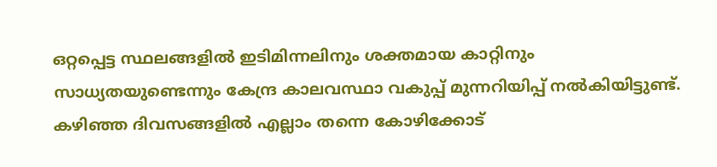ഒറ്റപ്പെട്ട സ്ഥലങ്ങളിൽ ഇടിമിന്നലിനും ശക്തമായ കാറ്റിനും സാധ്യതയുണ്ടെന്നും കേന്ദ്ര കാലവസ്ഥാ വകുപ്പ് മുന്നറിയിപ്പ് നൽകിയിട്ടുണ്ട്. കഴിഞ്ഞ ദിവസങ്ങളിൽ എല്ലാം തന്നെ കോഴിക്കോട്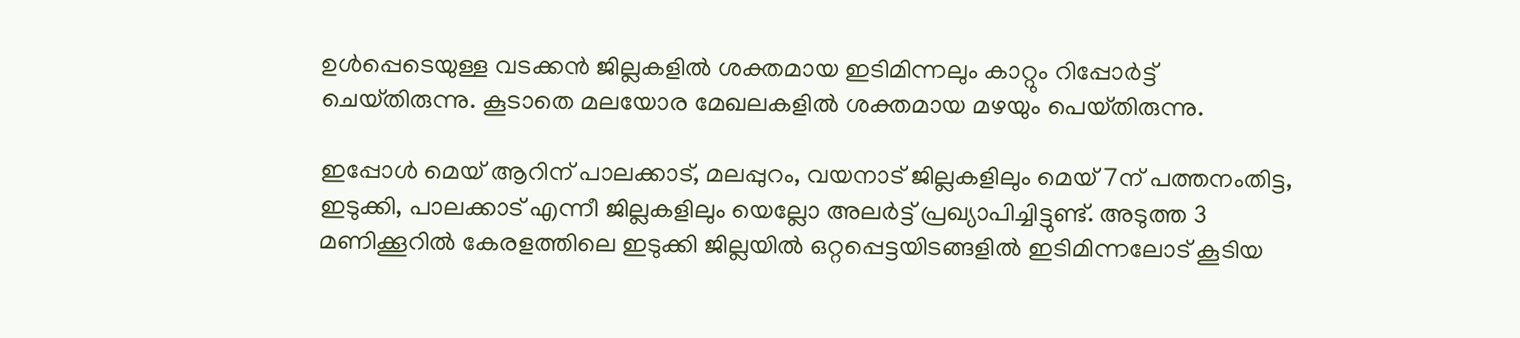ഉൾപ്പെടെയുള്ള വടക്കൻ ജില്ലകളിൽ ശക്തമായ ഇടിമിന്നലും കാറ്റും റിപ്പോർട്ട് ചെയ്‌തിരുന്നു. കൂടാതെ മലയോര മേഖലകളിൽ ശക്തമായ മഴയും പെയ്‌തിരുന്നു.

ഇപ്പോൾ മെയ് ആറിന് പാലക്കാട്, മലപ്പുറം, വയനാട് ജില്ലകളിലും മെയ് 7ന് പത്തനംതിട്ട, ഇടുക്കി, പാലക്കാട് എന്നീ ജില്ലകളിലും യെല്ലോ അലർട്ട് പ്രഖ്യാപിച്ചിട്ടുണ്ട്. അടുത്ത 3 മണിക്കൂറിൽ കേരളത്തിലെ ഇടുക്കി ജില്ലയിൽ ഒറ്റപ്പെട്ടയിടങ്ങളിൽ ഇടിമിന്നലോട് കൂടിയ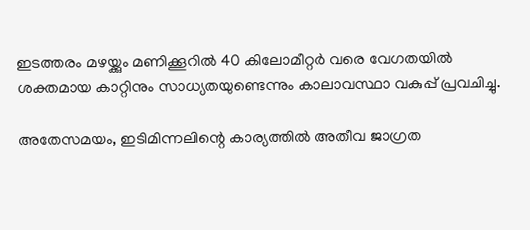ഇടത്തരം മഴയ്ക്കും മണിക്കൂറിൽ 40 കിലോമീറ്റർ വരെ വേഗതയിൽ ശക്തമായ കാറ്റിനും സാധ്യതയുണ്ടെന്നും കാലാവസ്ഥാ വകുപ്പ് പ്രവചിച്ചു.

അതേസമയം, ഇടിമിന്നലിന്റെ കാര്യത്തിൽ അതീവ ജാഗ്രത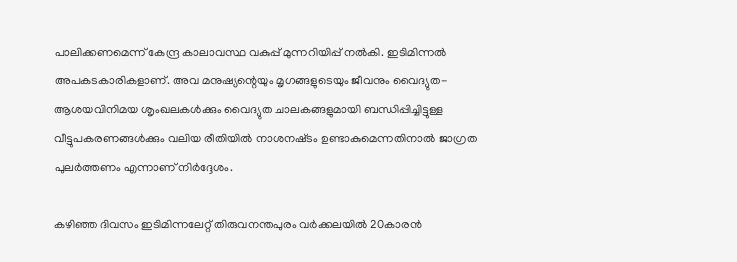പാലിക്കണമെന്ന് കേന്ദ്ര കാലാവസ്ഥ വകുപ്പ് മുന്നറിയിപ്പ് നല്‍കി. ഇടിമിന്നല്‍ അപകടകാരികളാണ്. അവ മനുഷ്യന്റെയും മൃഗങ്ങളുടെയും ജീവനും വൈദ്യുത-ആശയവിനിമയ ശൃംഖലകള്‍ക്കും വൈദ്യുത ചാലകങ്ങളുമായി ബന്ധിപ്പിച്ചിട്ടുള്ള വീട്ടുപകരണങ്ങള്‍ക്കും വലിയ രീതിയിൽ നാശനഷ്‌ടം ഉണ്ടാകുമെന്നതിനാൽ ജാഗ്രത പുലർത്തണം എന്നാണ് നിർദ്ദേശം.

കഴിഞ്ഞ ദിവസം ഇടിമിന്നലേറ്റ് തിരുവനന്തപുരം വർക്കലയിൽ 20കാരൻ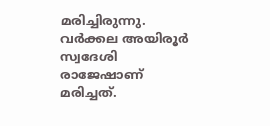മരിച്ചിരുന്നു. വർക്കല അയിരൂർ സ്വദേശി രാജേഷാണ് മരിച്ചത്.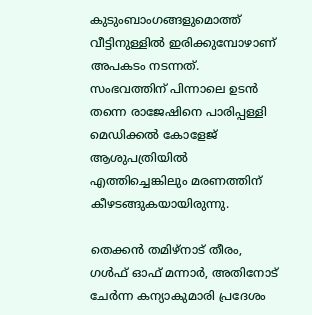കുടുംബാംഗങ്ങളുമൊത്ത് വീട്ടിനുള്ളിൽ ഇരിക്കുമ്പോഴാണ് അപകടം നടന്നത്. സംഭവത്തിന് പിന്നാലെ ഉടൻ തന്നെ രാജേഷിനെ പാരിപ്പള്ളി മെഡിക്കൽ കോളേജ് ആശുപത്രിയിൽ എത്തിച്ചെങ്കിലും മരണത്തിന് കീഴടങ്ങുകയായിരുന്നു.

തെക്കൻ തമിഴ്‌നാട് തീരം, ഗൾഫ് ഓഫ് മന്നാർ, അതിനോട് ചേർന്ന കന്യാകുമാരി പ്രദേശം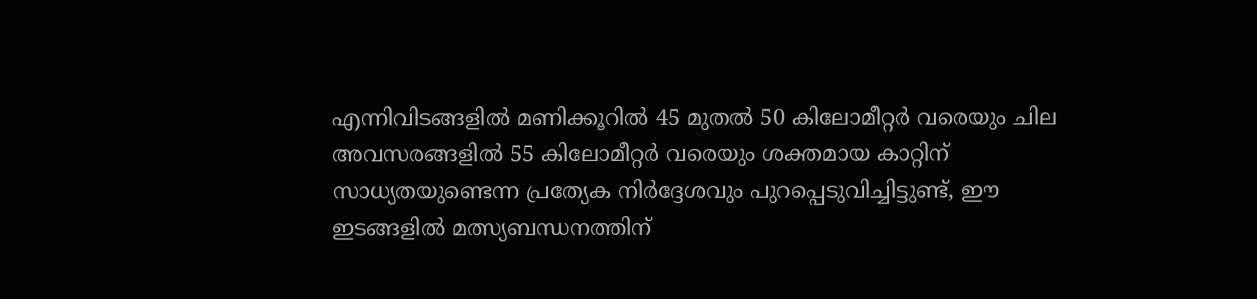എന്നിവിടങ്ങളിൽ മണിക്കൂറിൽ 45 മുതൽ 50 കിലോമീറ്റർ വരെയും ചില അവസരങ്ങളിൽ 55 കിലോമീറ്റർ വരെയും ശക്തമായ കാറ്റിന് സാധ്യതയുണ്ടെന്ന പ്രത്യേക നിർദ്ദേശവും പുറപ്പെടുവിച്ചിട്ടുണ്ട്, ഈ ഇടങ്ങളിൽ മത്സ്യബന്ധനത്തിന്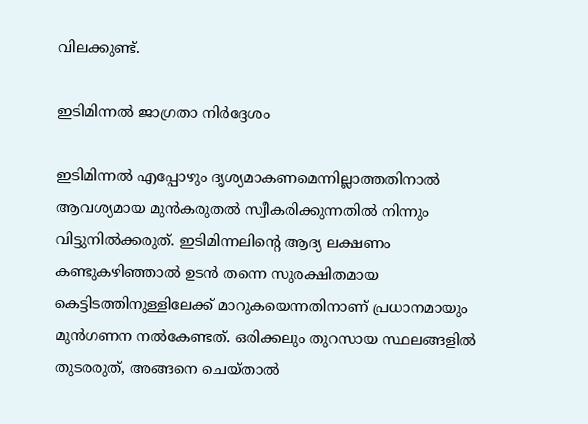വിലക്കുണ്ട്.

ഇടിമിന്നൽ ജാഗ്രതാ നിർദ്ദേശം

ഇടിമിന്നൽ എപ്പോഴും ദൃശ്യമാകണമെന്നില്ലാത്തതിനാൽ ആവശ്യമായ മുൻകരുതൽ സ്വീകരിക്കുന്നതിൽ നിന്നും വിട്ടുനിൽക്കരുത്. ഇടിമിന്നലിന്റെ ആദ്യ ലക്ഷണം കണ്ടുകഴിഞ്ഞാൽ ഉടൻ തന്നെ സുരക്ഷിതമായ കെട്ടിടത്തിനുള്ളിലേക്ക്‌ മാറുകയെന്നതിനാണ് പ്രധാനമായും മുൻഗണന നൽകേണ്ടത്. ഒരിക്കലും തുറസായ സ്ഥലങ്ങളിൽ തുടരരുത്, അങ്ങനെ ചെയ്‌താൽ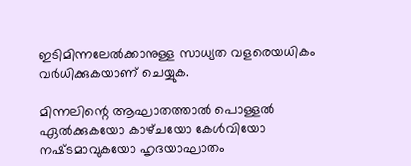ഇടിമിന്നലേൽക്കാനുള്ള സാധ്യത വളരെയധികം വർധിക്കുകയാണ് ചെയ്യുക.

മിന്നലിന്റെ ആഘാതത്താൽ പൊള്ളൽ ഏൽക്കുകയോ കാഴ്‌ചയോ കേൾവിയോ നഷ്‍ടമാവുകയോ ഹൃദയാഘാതം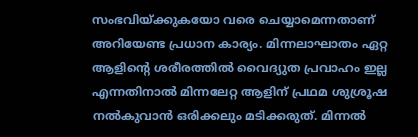സംഭവിയ്ക്കുകയോ വരെ ചെയ്യാമെന്നതാണ് അറിയേണ്ട പ്രധാന കാര്യം. മിന്നലാഘാതം ഏറ്റ ആളിന്റെ ശരീരത്തിൽ വൈദ്യുത പ്രവാഹം ഇല്ല എന്നതിനാൽ മിന്നലേറ്റ ആളിന്‌ പ്രഥമ ശുശ്രൂഷ നൽകുവാൻ ഒരിക്കലും മടിക്കരുത്‌. മിന്നൽ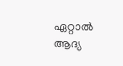ഏറ്റാൽ ആദ്യ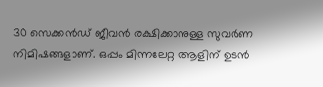30 സെക്കൻഡ് ജീവൻ രക്ഷിക്കാനുള്ള സുവർണ നിമിഷങ്ങളാണ്. ഒപ്പം മിന്നലേറ്റ ആളിന് ഉടൻ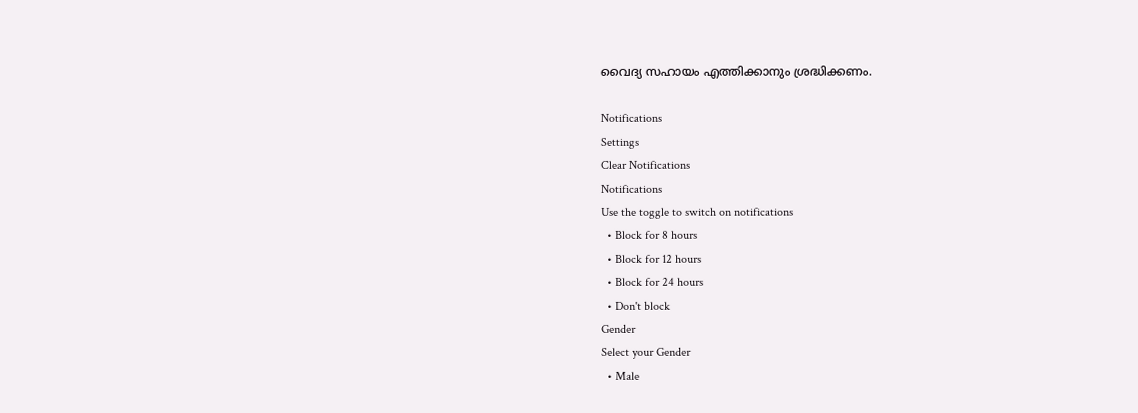വൈദ്യ സഹായം എത്തിക്കാനും ശ്രദ്ധിക്കണം.

Notifications
Settings
Clear Notifications
Notifications
Use the toggle to switch on notifications
  • Block for 8 hours
  • Block for 12 hours
  • Block for 24 hours
  • Don't block
Gender
Select your Gender
  • Male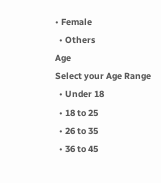• Female
  • Others
Age
Select your Age Range
  • Under 18
  • 18 to 25
  • 26 to 35
  • 36 to 45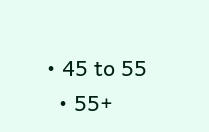• 45 to 55
  • 55+